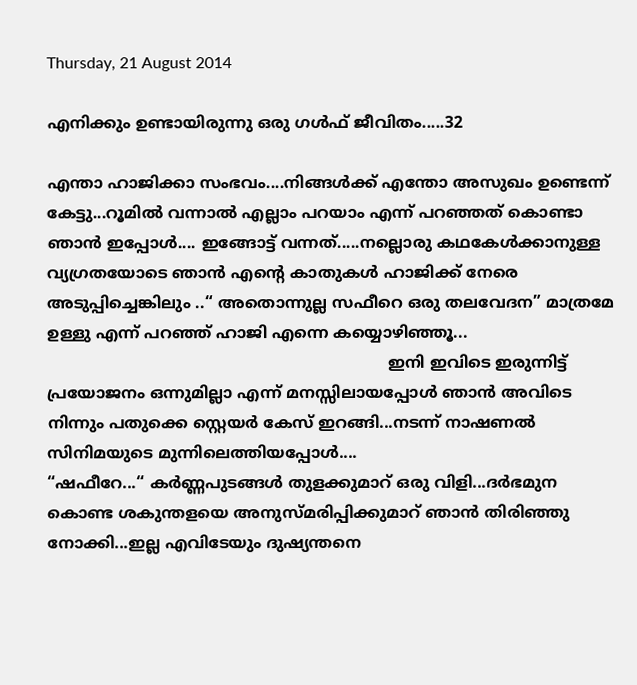Thursday, 21 August 2014

എനിക്കും ഉണ്ടായിരുന്നു ഒരു ഗള്‍ഫ് ജീവിതം.....32

എന്താ ഹാജിക്കാ സംഭവം....നിങ്ങള്‍ക്ക് എന്തോ അസുഖം ഉണ്ടെന്ന് കേട്ടു...റൂമില്‍ വന്നാല്‍ എല്ലാം പറയാം എന്ന് പറഞ്ഞത് കൊണ്ടാ ഞാന്‍ ഇപ്പോള്‍.... ഇങ്ങോട്ട് വന്നത്.....നല്ലൊരു കഥകേള്‍ക്കാനുള്ള വ്യഗ്രതയോടെ ഞാന്‍ എന്‍റെ കാതുകള്‍ ഹാജിക്ക് നേരെ അടുപ്പിച്ചെങ്കിലും ..“ അതൊന്നുല്ല സഫീറെ ഒരു തലവേദന” മാത്രമേ ഉള്ളു എന്ന് പറഞ്ഞ് ഹാജി എന്നെ കയ്യൊഴിഞ്ഞൂ...
                                                                     ഇനി ഇവിടെ ഇരുന്നിട്ട് പ്രയോജനം ഒന്നുമില്ലാ എന്ന് മനസ്സിലായപ്പോള്‍ ഞാന്‍ അവിടെ നിന്നും പതുക്കെ സ്റ്റെയര്‍ കേസ് ഇറങ്ങി...നടന്ന് നാഷണല്‍ സിനിമയുടെ മുന്നിലെത്തിയപ്പോള്‍....
“ഷഫീറേ...“ കര്‍ണ്ണപുടങ്ങള്‍ തുളക്കുമാറ് ഒരു വിളി...ദര്‍ഭമുന കൊണ്ട ശകുന്തളയെ അനുസ്മരിപ്പിക്കുമാറ് ഞാന്‍ തിരിഞ്ഞു നോക്കി...ഇല്ല എവിടേയും ദുഷ്യന്തനെ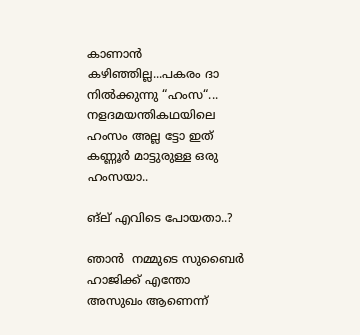കാണാന്‍ കഴിഞ്ഞില്ല...പകരം ദാ നില്‍ക്കുന്നു “ഹംസ“...
നളദമയന്തികഥയിലെ ഹംസം അല്ല ട്ടോ ഇത് കണ്ണൂര്‍ മാട്ടുരുള്ള ഒരു ഹംസയാ..

ങ്ല് എവിടെ പോയതാ..?

ഞാന്‍  നമ്മുടെ സുബൈര്‍ ഹാജിക്ക് എന്തോ അസുഖം ആണെന്ന്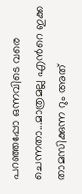പറഞ്ഞപ്പോ ഒന്നവിടെ വരെ ചെന്നതാ...മാത്രമല്ല എന്‍റെ ഇക്ക താമസിക്കുന്ന റും അത്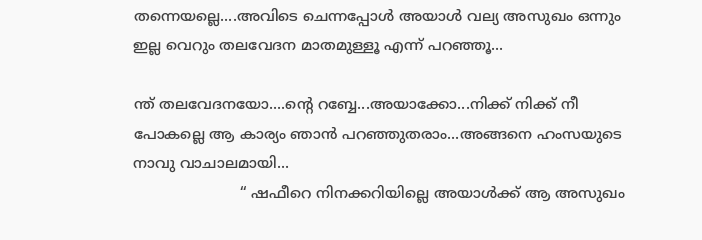തന്നെയല്ലെ....അവിടെ ചെന്നപ്പോള്‍ അയാള്‍ വല്യ അസുഖം ഒന്നും ഇല്ല വെറും തലവേദന മാതമുള്ളൂ എന്ന് പറഞ്ഞൂ...

ന്ത് തലവേദനയോ....ന്‍റെ റബ്ബേ...അയാക്കോ...നിക്ക് നിക്ക് നീ പോകല്ലെ ആ കാര്യം ഞാന്‍ പറഞ്ഞുതരാം...അങ്ങനെ ഹംസയുടെ നാവു വാചാലമായി...
                       “ ഷഫീറെ നിനക്കറിയില്ലെ അയാള്‍ക്ക് ആ അസുഖം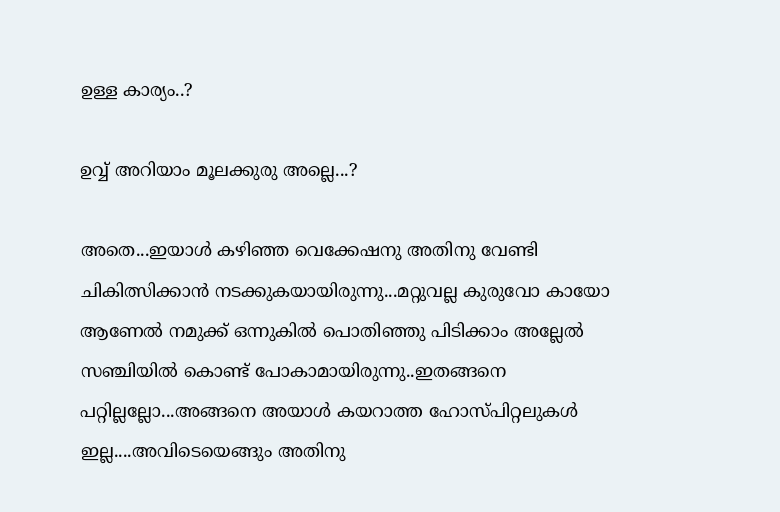ഉള്ള കാര്യം..?

ഉവ്വ് അറിയാം മൂലക്കുരു അല്ലെ...?

അതെ...ഇയാള്‍ കഴിഞ്ഞ വെക്കേഷനു അതിനു വേണ്ടി ചികിത്സിക്കാന്‍ നടക്കുകയായിരുന്നു...മറ്റുവല്ല കുരുവോ കായോ ആണേല്‍ നമുക്ക് ഒന്നുകില്‍ പൊതിഞ്ഞു പിടിക്കാം അല്ലേല്‍ സഞ്ചിയില്‍ കൊണ്ട് പോകാമായിരുന്നു..ഇതങ്ങനെ പറ്റില്ലല്ലോ...അങ്ങനെ അയാള്‍ കയറാത്ത ഹോസ്പിറ്റലുകള്‍ ഇല്ല....അവിടെയെങ്ങും അതിനു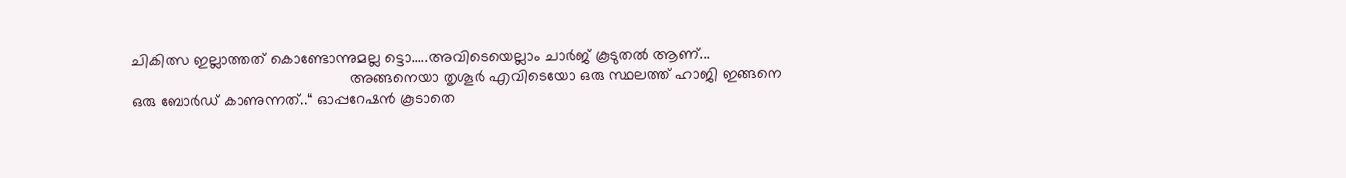ചികിത്സ ഇല്ലാത്തത് കൊണ്ടോന്നുമല്ല ട്ടൊ.....അവിടെയെല്ലാം ചാര്‍ജ് കൂടുതല്‍ ആണ്...
                                                  അങ്ങനെയാ തൃശൂര്‍ എവിടെയോ ഒരു സ്ഥലത്ത് ഹാജി ഇങ്ങനെ ഒരു ബോര്‍ഡ് കാണുന്നത്..“ ഓപ്പറേഷന്‍ കൂടാതെ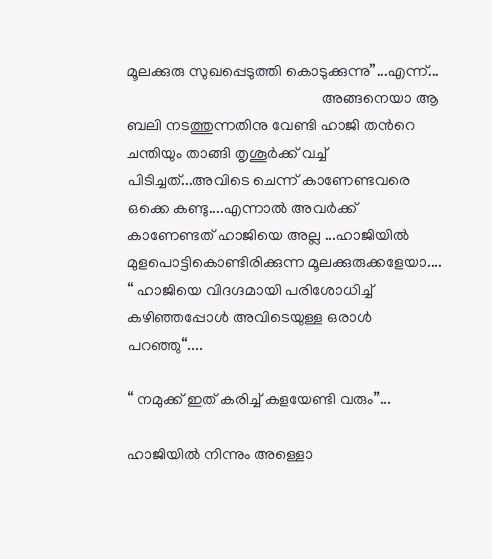മൂലക്കുരു സുഖപ്പെടുത്തി കൊടുക്കുന്നു”...എന്ന്...
                                                  അങ്ങനെയാ ആ ബലി നടത്തുന്നതിനു വേണ്ടി ഹാജി തന്‍റെ ചന്തിയും താങ്ങി തൃശൂര്‍ക്ക് വച്ച് പിടിച്ചത്...അവിടെ ചെന്ന് കാണേണ്ടവരെ ഒക്കെ കണ്ടു....എന്നാല്‍ അവര്‍ക്ക് കാണേണ്ടത് ഹാജിയെ അല്ല ...ഹാജിയില്‍ മുളപൊട്ടികൊണ്ടിരിക്കുന്ന മൂലക്കുരുക്കളേയാ....
“ ഹാജിയെ വിദഗ്ദമായി പരിശോധിച്ച് കഴിഞ്ഞപ്പോള്‍ അവിടെയുള്ള ഒരാള്‍ പറഞ്ഞു“....

“ നമുക്ക് ഇത് കരിച്ച് കളയേണ്ടി വരും”...

ഹാജിയില്‍ നിന്നും അള്ളൊ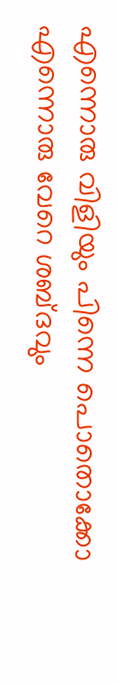എന്നൊരു വിളിയും പിന്നെ പൊതൊക്കോ എന്നൊരു വേറെ ശബ്ദവും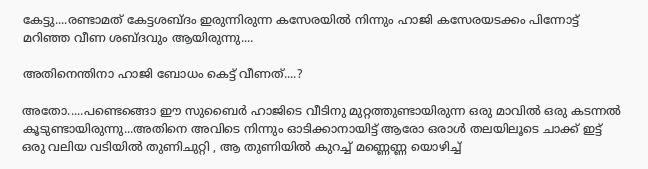കേട്ടു....രണ്ടാമത് കേട്ടശബ്ദം ഇരുന്നിരുന്ന കസേരയില്‍ നിന്നും ഹാജി കസേരയടക്കം പിന്നോട്ട് മറിഞ്ഞ വീണ ശബ്ദവും ആയിരുന്നു....

അതിനെന്തിനാ ഹാജി ബോധം കെട്ട് വീണത്....?

അതോ.....പണ്ടെങ്ങൊ ഈ സുബൈര്‍ ഹാജിടെ വീടിനു മുറ്റത്തുണ്ടായിരുന്ന ഒരു മാവില്‍ ഒരു കടന്നല്‍ കൂടുണ്ടായിരുന്നു...അതിനെ അവിടെ നിന്നും ഓടിക്കാനായിട്ട് ആരോ ഒരാള്‍ തലയിലൂടെ ചാക്ക് ഇട്ട് ഒരു വലിയ വടിയില്‍ തുണിചുറ്റി , ആ തുണിയില്‍ കുറച്ച് മണ്ണെണ്ണ യൊഴിച്ച്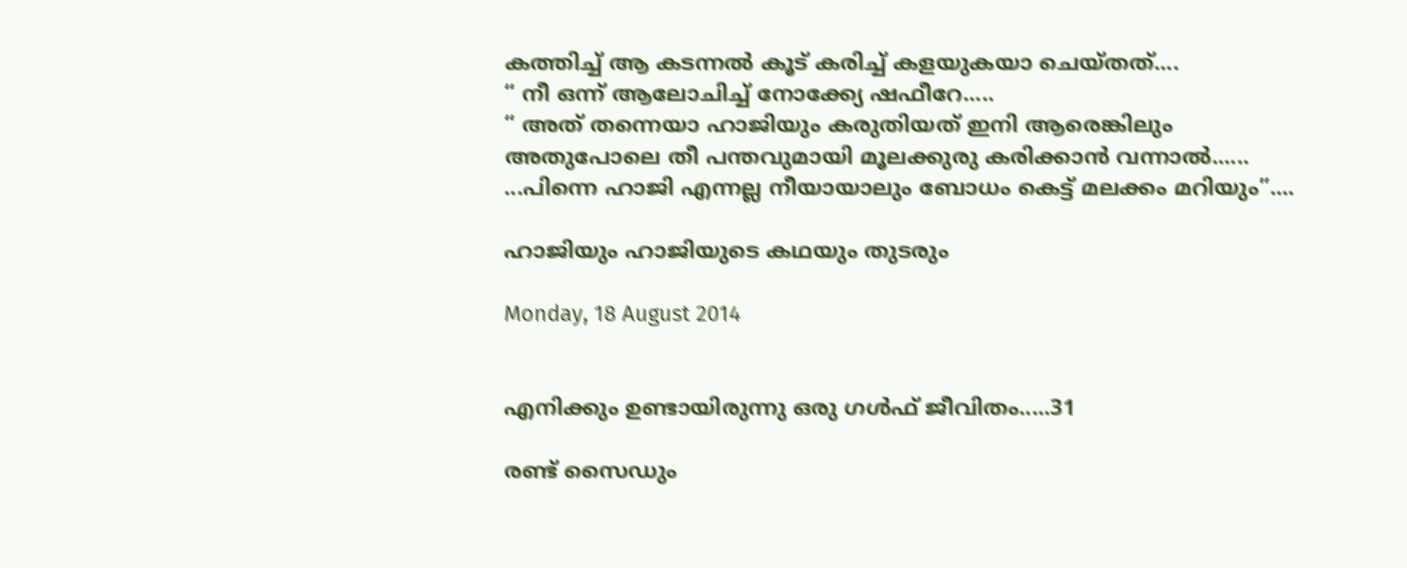കത്തിച്ച് ആ കടന്നല്‍ കൂട് കരിച്ച് കളയുകയാ ചെയ്തത്....
“ നീ ഒന്ന് ആലോചിച്ച് നോക്ക്യേ ഷഫീറേ.....
“ അത് തന്നെയാ ഹാജിയും കരുതിയത് ഇനി ആരെങ്കിലും അതുപോലെ തീ പന്തവുമായി മൂലക്കുരു കരിക്കാന്‍ വന്നാല്‍...... ...പിന്നെ ഹാജി എന്നല്ല നീയായാലും ബോധം കെട്ട് മലക്കം മറിയും”....

ഹാജിയും ഹാജിയുടെ കഥയും തുടരും

Monday, 18 August 2014


എനിക്കും ഉണ്ടായിരുന്നു ഒരു ഗള്‍ഫ് ജീ‍വിതം.....31

രണ്ട് സൈഡും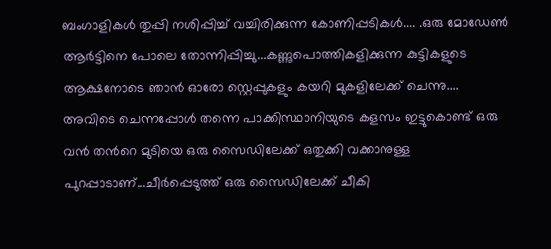ബംഗാളികള്‍ തുപ്പി നശിപ്പിച്ച് വച്ചിരിക്കുന്ന കോണിപ്പടികള്‍.... .ഒരു മോഡേണ്‍ ആര്‍ട്ടിനെ പോലെ തോന്നിപ്പിച്ചു...കണ്ണുപൊത്തികളിക്കുന്ന കുട്ടികളുടെ ആക്ഷനോടെ ഞാന്‍ ഓരോ സ്റ്റെപ്പുകളും കയറി മുകളിലേക്ക് ചെന്നു....
അവിടെ ചെന്നപ്പോള്‍ തന്നെ പാക്കിസ്ഥാനിയുടെ കളസം ഇട്ടുകൊണ്ട് ഒരു വന്‍ തന്‍റെ മുടിയെ ഒരു സൈഡിലേക്ക് ഒതുക്കി വക്കാനുള്ള പുറപ്പാടാണ്...ചീര്‍പ്പെടുത്ത് ഒരു സൈഡിലേക്ക് ചീകി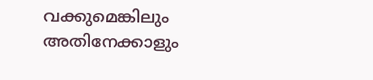വക്കുമെങ്കിലും അതിനേക്കാളും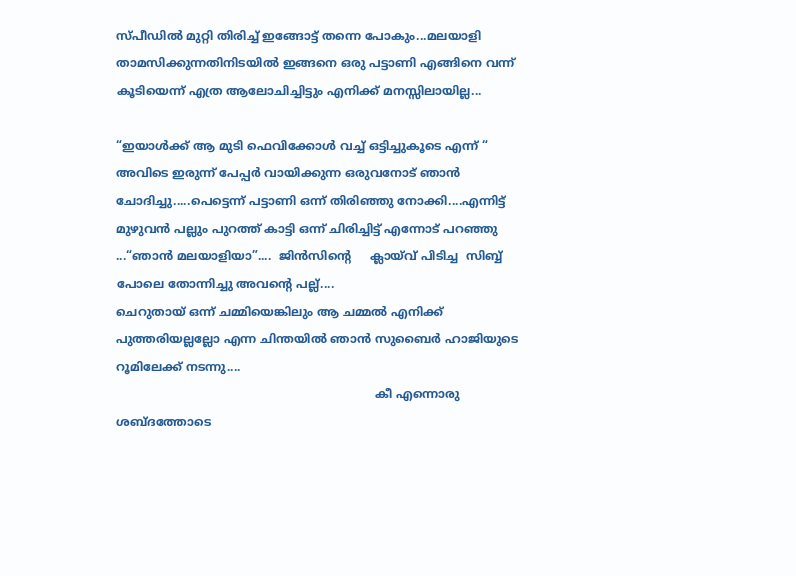സ്പീഡില്‍ മുറ്റി തിരിച്ച് ഇങ്ങോട്ട് തന്നെ പോകും...മലയാളി താമസിക്കുന്നതിനിടയില്‍ ഇങ്ങനെ ഒരു പട്ടാണി എങ്ങിനെ വന്ന് കൂടിയെന്ന് എത്ര ആലോചിച്ചിട്ടും എനിക്ക് മനസ്സിലായില്ല...

“ഇയാള്‍ക്ക് ആ മുടി ഫെവിക്കോള്‍ വച്ച് ഒട്ടിച്ചുകൂടെ എന്ന് “ അവിടെ ഇരുന്ന് പേപ്പര്‍ വായിക്കുന്ന ഒരുവനോട് ഞാന്‍ ചോദിച്ചു.....പെട്ടെന്ന് പട്ടാണി ഒന്ന് തിരിഞ്ഞു നോക്കി....എന്നിട്ട് മുഴുവന്‍ പല്ലും പുറത്ത് കാട്ടി ഒന്ന് ചിരിച്ചിട്ട് എന്നോട് പറഞ്ഞു ...“ഞാന്‍ മലയാളിയാ”....  ജിന്‍സിന്‍റെ     ക്ലായ്‌വ് പിടിച്ച  സിബ്ബ് പോലെ തോന്നിച്ചു അവന്‍റെ പല്ല്....
ചെറുതായ് ഒന്ന് ചമ്മിയെങ്കിലും ആ ചമ്മല്‍ എനിക്ക് പുത്തരിയല്ലല്ലോ എന്ന ചിന്തയില്‍ ഞാന്‍ സുബൈര്‍ ഹാജിയുടെ റൂമിലേക്ക് നടന്നു....
                                                                      കീ എന്നൊരു ശബ്ദത്തോടെ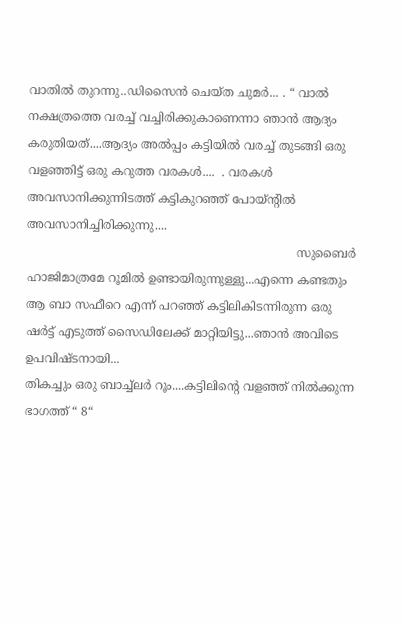വാതില്‍ തുറന്നു..ഡിസൈന്‍ ചെയ്ത ചുമര്‍... . “ വാല്‍ നക്ഷത്രത്തെ വരച്ച് വച്ചിരിക്കുകാണെന്നാ ഞാന്‍ ആദ്യം കരുതിയത്....ആദ്യം അല്‍പ്പം കട്ടിയില്‍ വരച്ച് തുടങ്ങി ഒരു വളഞ്ഞിട്ട് ഒരു കറുത്ത വരകള്‍....  . വരകള്‍ അവസാനിക്കുന്നിടത്ത് കട്ടികുറഞ്ഞ് പോയ്ന്‍റില്‍ അവസാനിച്ചിരിക്കുന്നു....
                                                                         സുബൈര്‍ ഹാജിമാത്രമേ റൂമില്‍ ഉണ്ടായിരുന്നുള്ളു...എന്നെ കണ്ടതും ആ ബാ സഫീറെ എന്ന് പറഞ്ഞ് കട്ടിലികിടന്നിരുന്ന ഒരു ഷര്‍ട്ട് എടുത്ത് സൈഡിലേക്ക് മാറ്റിയിട്ടു...ഞാന്‍ അവിടെ ഉപവിഷ്ടനായി...
തികച്ചും ഒരു ബാച്ച്ലര്‍ റൂം....കട്ടിലിന്‍റെ വളഞ്ഞ് നില്‍ക്കുന്ന ഭാഗത്ത് “ 8“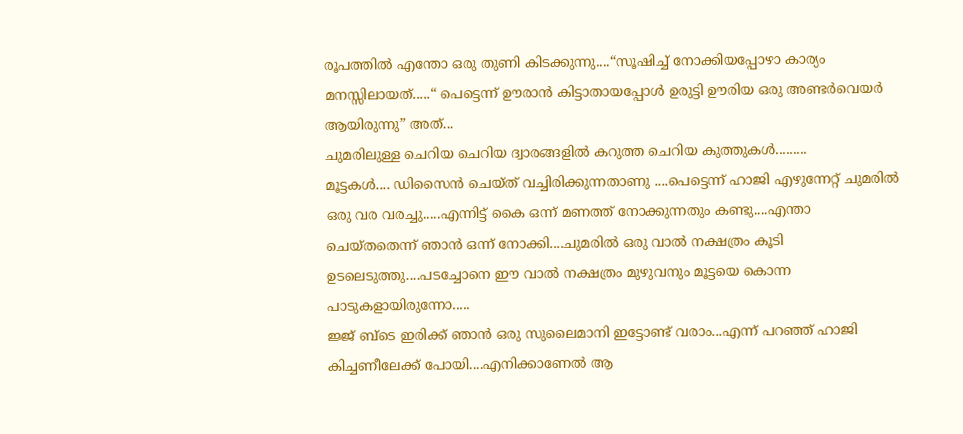രൂപത്തില്‍ എന്തോ ഒരു തുണി കിടക്കുന്നു....“സൂഷിച്ച് നോക്കിയപ്പോഴാ കാര്യം മനസ്സിലായത്.....“ പെട്ടെന്ന് ഊരാന്‍ കിട്ടാതായപ്പോള്‍ ഉരുട്ടി ഊരിയ ഒരു അണ്ടര്‍വെയര്‍ ആ‍യിരുന്നു” അത്...
ചുമരിലുള്ള ചെറിയ ചെറിയ ദ്വാരങ്ങളില്‍ കറുത്ത ചെറിയ കുത്തുകള്‍.........
മൂട്ടകള്‍.... ഡിസൈന്‍ ചെയ്ത് വച്ചിരിക്കുന്നതാണു ....പെട്ടെന്ന് ഹാജി എഴുന്നേറ്റ് ചുമരില്‍ ഒരു വര വരച്ചു.....എന്നിട്ട് കൈ ഒന്ന് മണത്ത് നോക്കുന്നതും കണ്ടു....എന്താ ചെയ്തതെന്ന് ഞാന്‍ ഒന്ന് നോക്കി....ചുമരില്‍ ഒരു വാല്‍ നക്ഷത്രം കൂടി ഉടലെടുത്തു....പടച്ചോനെ ഈ വാല്‍ നക്ഷത്രം മുഴുവനും മൂട്ടയെ കൊന്ന പാടുകളായിരുന്നോ.....
ജ്ജ് ബ്ടെ ഇരിക്ക് ഞാന്‍ ഒരു സുലൈമാനി ഇട്ടോണ്ട് വരാം...എന്ന് പറഞ്ഞ് ഹാജി കിച്ചണീലേക്ക് പോയി....എനിക്കാണേല്‍ ആ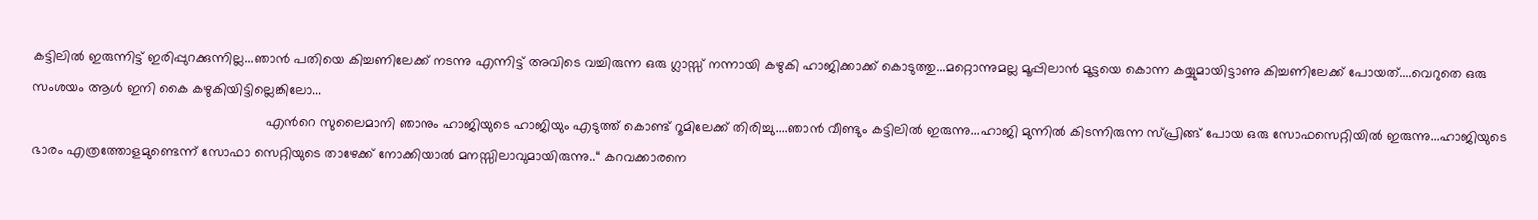കട്ടിലില്‍ ഇരുന്നിട്ട് ഇരിപ്പുറക്കുന്നില്ല...ഞാന്‍ പതിയെ കിച്ചണിലേക്ക് നടന്നു എന്നിട്ട് അവിടെ വച്ചിരുന്ന ഒരു ഗ്ലാസ്സ് നന്നായി കഴുകി ഹാജിക്കാക്ക് കൊടുത്തു...മറ്റൊന്നുമല്ല മൂപ്പിലാന്‍ മൂട്ടയെ കൊന്ന കയ്യുമായിട്ടാണു കിച്ചണിലേക്ക് പോയത്....വെറുതെ ഒരു സംശയം ആള്‍ ഇനി കൈ കഴുകിയിട്ടില്ലെങ്കിലോ...
                                                             എന്‍റെ സുലൈമാനി ഞാനും ഹാജിയുടെ ഹാജിയും എടുത്ത് കൊണ്ട് റൂമിലേക്ക് തിരിച്ചു....ഞാന്‍ വീണ്ടും കട്ടിലില്‍ ഇരുന്നു...ഹാജി മുന്നില്‍ കിടന്നിരുന്ന സ്പ്രിങ്ങ് പോയ ഒരു സോഫസെറ്റിയില്‍ ഇരുന്നു...ഹാജിയുടെ ഭാരം എത്രത്തോളമുണ്ടെന്ന് സോഫാ സെറ്റിയുടെ താഴേക്ക് നോക്കിയാല്‍ മനസ്സിലാവുമായിരുന്നു..“ കറവക്കാരനെ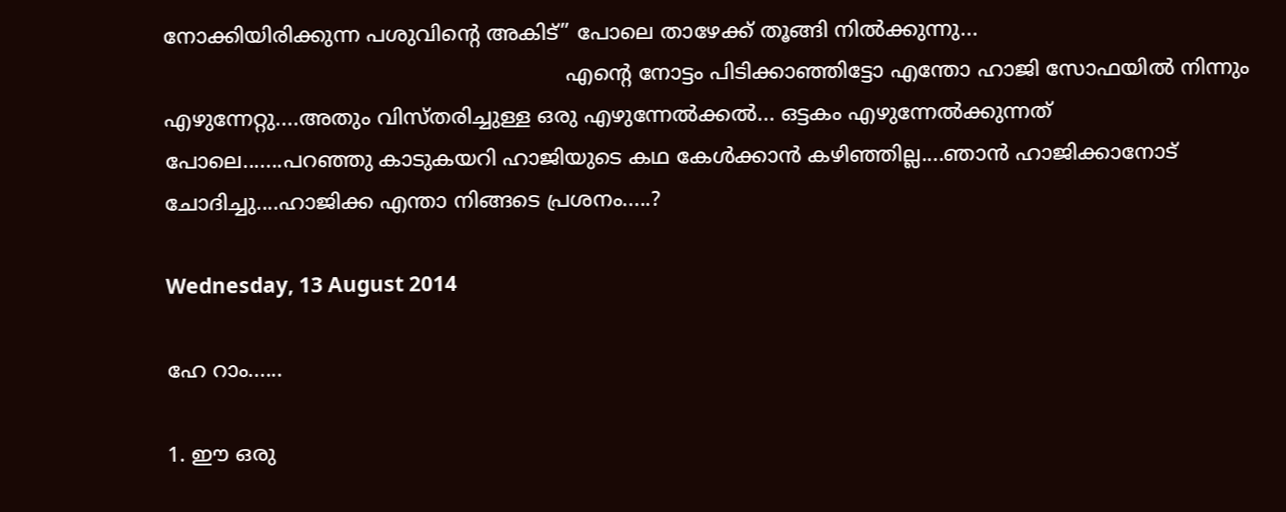നോക്കിയിരിക്കുന്ന പശുവിന്‍റെ അകിട്” പോലെ താഴേക്ക് തൂങ്ങി നില്‍ക്കുന്നു...
                                                              എന്‍റെ നോട്ടം പിടിക്കാഞ്ഞിട്ടോ എന്തോ ഹാജി സോഫയില്‍ നിന്നും എഴുന്നേറ്റു....അതും വിസ്തരിച്ചുള്ള ഒരു എഴുന്നേല്‍ക്കല്‍... ഒട്ടകം എഴുന്നേല്‍ക്കുന്നത് പോലെ.......പറഞ്ഞു കാടുകയറി ഹാജിയുടെ കഥ കേള്‍ക്കാന്‍ കഴിഞ്ഞില്ല....ഞാന്‍ ഹാജിക്കാനോട് ചോദിച്ചു....ഹാജിക്ക എന്താ നിങ്ങടെ പ്രശനം.....?

Wednesday, 13 August 2014

ഹേ റാം......

1. ഈ ഒരു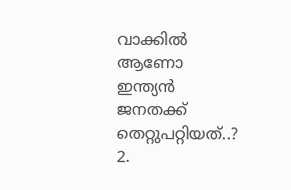വാക്കില്‍ ആണോ ഇന്ത്യന്‍ ജനതക്ക് തെറ്റുപറ്റിയത്..?
2.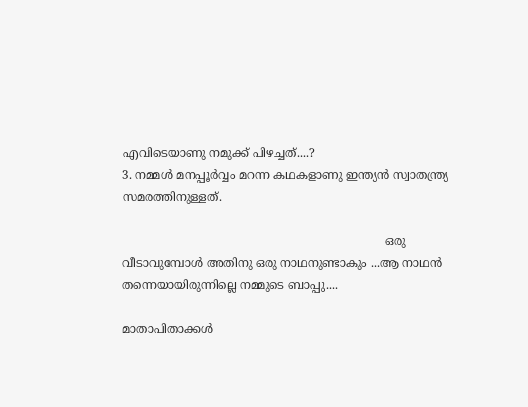എവിടെയാണു നമുക്ക് പിഴച്ചത്....?
3. നമ്മള്‍ മനപ്പൂര്‍വ്വം മറന്ന കഥകളാണു ഇന്ത്യന്‍ സ്വാതന്ത്ര്യ സമരത്തിനുള്ളത്.

                                                                       ഒരു വീടാവുമ്പോള്‍ അതിനു ഒരു നാഥനുണ്ടാകും ...ആ നാഥന്‍ തന്നെയായിരുന്നില്ലെ നമ്മുടെ ബാപ്പു....

മാതാപിതാക്കള്‍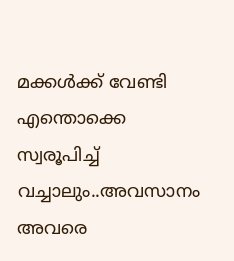മക്കള്‍ക്ക് വേണ്ടി എന്തൊക്കെ സ്വരൂപിച്ച് വച്ചാലും..അവസാനം അവരെ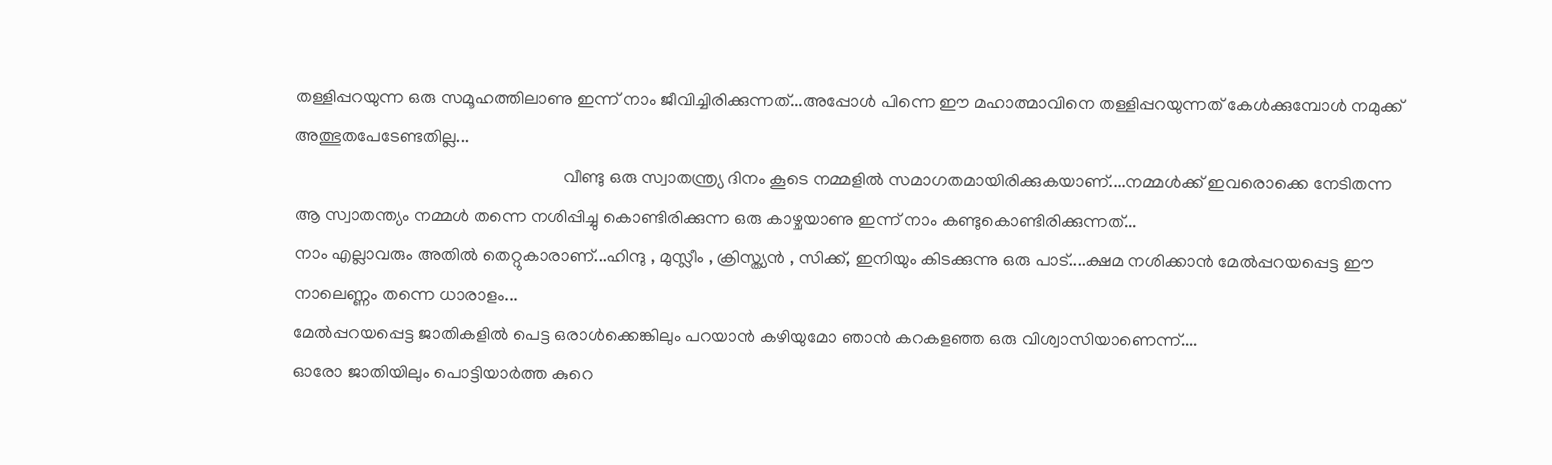തള്ളിപ്പറയുന്ന ഒരു സമൂഹത്തിലാണു ഇന്ന് നാം ജീവിച്ചിരിക്കുന്നത്...അപ്പോള്‍ പിന്നെ ഈ മഹാത്മാവിനെ തള്ളിപ്പറയുന്നത് കേള്‍ക്കുമ്പോള്‍ നമുക്ക് അത്ഭുതപേടേണ്ടതില്ല...
                                                             വീണ്ടു ഒരു സ്വാതന്ത്ര്യ ദിനം കൂടെ നമ്മളില്‍ സമാഗതമായിരിക്കുകയാണ്....നമ്മള്‍ക്ക് ഇവരൊക്കെ നേടിതന്ന ആ സ്വാതന്ത്യം നമ്മള്‍ തന്നെ നശിപ്പിച്ചു കൊണ്ടിരിക്കുന്ന ഒരു കാഴ്ചയാണു ഇന്ന് നാം കണ്ടുകൊണ്ടിരിക്കുന്നത്...
നാം എല്ലാവരും അതില്‍ തെറ്റുകാരാണ്...ഹിന്ദു , മുസ്ലീം , ക്രിസ്ത്യന്‍ , സിക്ക്, ഇനിയും കിടക്കുന്നു ഒരു പാട്....ക്ഷമ നശിക്കാന്‍ മേല്‍പ്പറയപ്പെട്ട ഈ നാലെണ്ണം തന്നെ ധാരാളം...
മേല്‍പ്പറയപ്പെട്ട ജാതികളില്‍ പെട്ട ഒരാള്‍ക്കെങ്കിലും പറയാന്‍ കഴിയുമോ ഞാന്‍ കറകളഞ്ഞ ഒരു വിശ്വാസിയാണെന്ന്....
ഓരോ ജാതിയിലും പൊട്ടിയാര്‍ത്ത കുറെ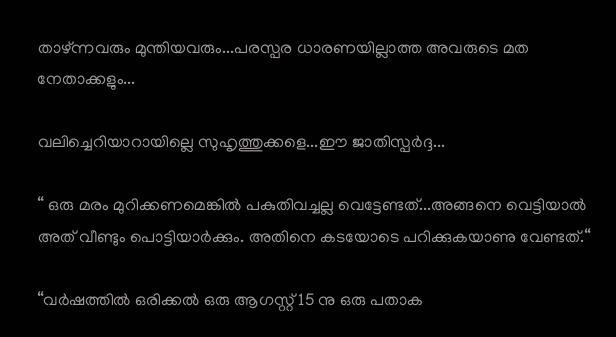താഴ്ന്നവരും മുന്തിയവരും...പരസ്പര ധാരണയില്ലാത്ത അവരുടെ മത നേതാക്കളും...

വലിച്ചെറിയാറായില്ലെ സുഹൃത്തുക്കളെ...ഈ ജാതിസ്പര്‍ദ്ദ...

“ ഒരു മരം മുറിക്കണമെങ്കില്‍ പകുതിവച്ചല്ല വെട്ടേണ്ടത്...അങ്ങനെ വെട്ടിയാല്‍ അത് വീണ്ടും പൊട്ടിയാര്‍ക്കും. അതിനെ കടയോടെ പറിക്കുകയാണു വേണ്ടത്.“

“വര്‍ഷത്തില്‍ ഒരിക്കല്‍ ഒരു ആഗസ്റ്റ് 15 നു ഒരു പതാക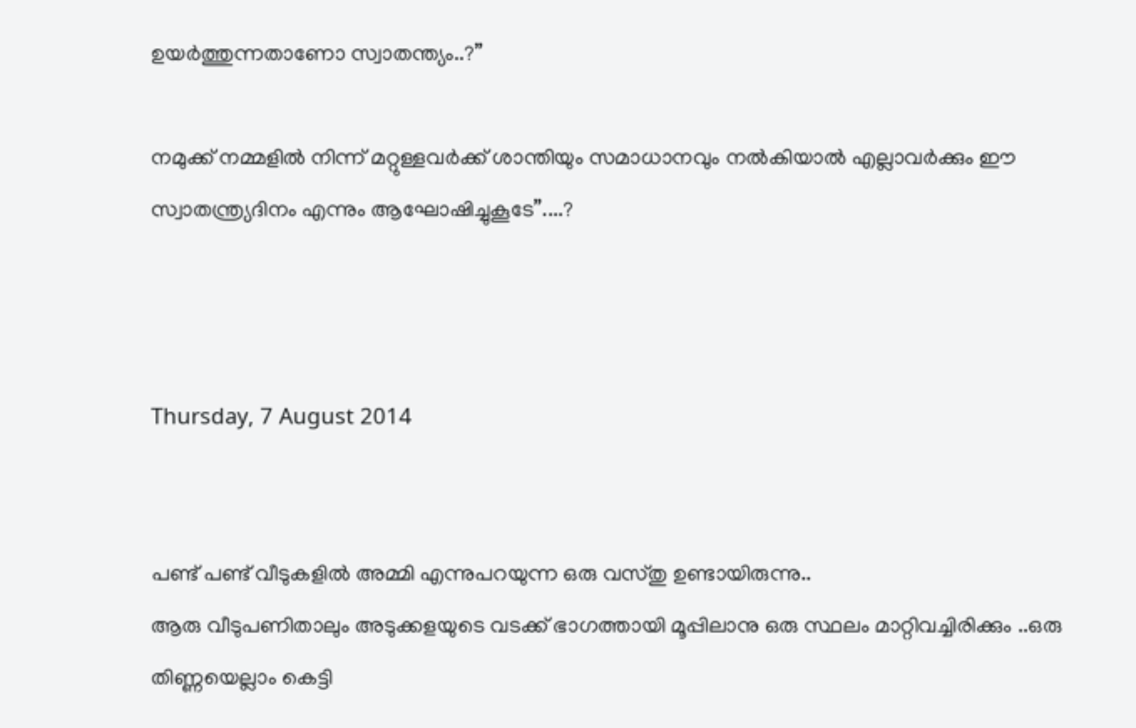ഉയര്‍ത്തുന്നതാണോ സ്വാതന്ത്യം..?”

നമുക്ക് നമ്മളില്‍ നിന്ന് മറ്റുള്ളവര്‍ക്ക് ശാന്തിയും സമാധാനവും നല്‍കിയാല്‍ എല്ലാവര്‍ക്കും ഈ സ്വാതന്ത്ര്യദിനം എന്നും ആഘോഷിച്ചുകൂടേ”....?



Thursday, 7 August 2014


പണ്ട് പണ്ട് വീടുകളില്‍ അമ്മി എന്നുപറയുന്ന ഒരു വസ്തു ഉണ്ടായിരുന്നു..
ആരു വീടുപണിതാലും അടുക്കളയുടെ വടക്ക് ഭാഗത്തായി മൂപ്പിലാനു ഒരു സ്ഥലം മാറ്റിവച്ചിരിക്കും ..ഒരു തിണ്ണയെല്ലാം കെട്ടി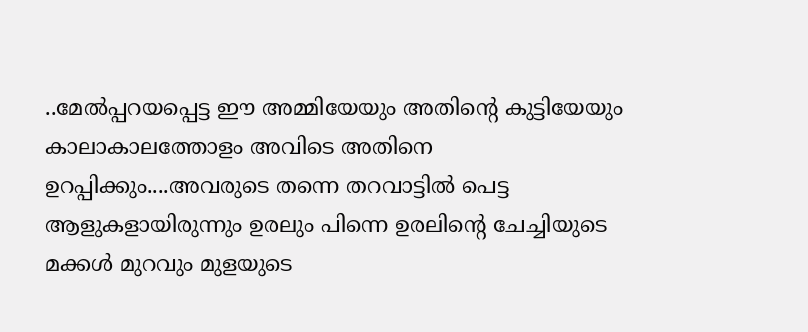..മേല്‍പ്പറയപ്പെട്ട ഈ അമ്മിയേയും അതിന്‍റെ കുട്ടിയേയും കാലാകാലത്തോളം അവിടെ അതിനെ ഉറപ്പിക്കും....അവരുടെ തന്നെ തറവാട്ടില്‍ പെട്ട ആളുകളായിരുന്നും ഉരലും പിന്നെ ഉരലിന്‍റെ ചേച്ചിയുടെ മക്കള്‍ മുറവും മുളയുടെ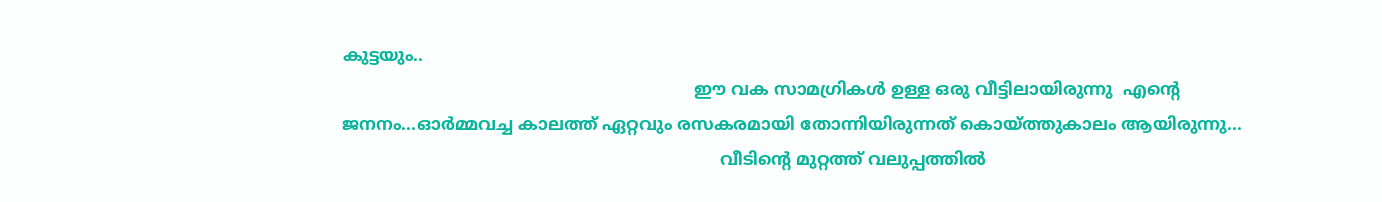കുട്ടയും..
                                                                   ഈ വക സാമഗ്രികള്‍ ഉള്ള ഒരു വീട്ടിലായിരുന്നു  എന്‍റെ ജനനം...ഓര്‍മ്മവച്ച കാലത്ത് ഏറ്റവും രസകരമായി തോന്നിയിരുന്നത് കൊയ്ത്തുകാലം ആയിരുന്നു...
                                                                        വീടിന്‍റെ മുറ്റത്ത് വലുപ്പത്തില്‍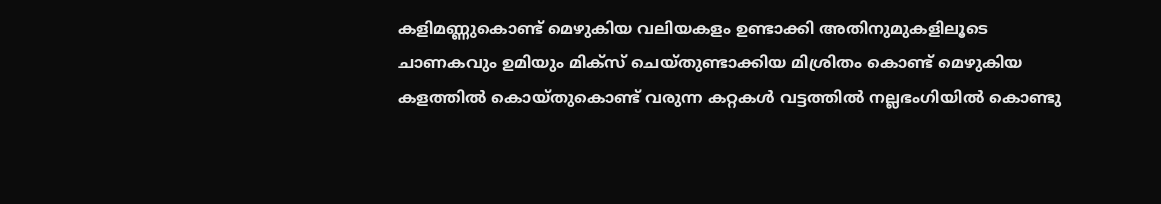കളിമണ്ണുകൊണ്ട് മെഴുകിയ വലിയകളം ഉണ്ടാക്കി അതിനുമുകളിലൂടെ ചാണകവും ഉമിയും മിക്സ് ചെയ്തുണ്ടാക്കിയ മിശ്രിതം കൊണ്ട് മെഴുകിയ കളത്തില്‍ കൊയ്തുകൊണ്ട് വരുന്ന കറ്റകള്‍ വട്ടത്തില്‍ നല്ലഭംഗിയില്‍ കൊണ്ടു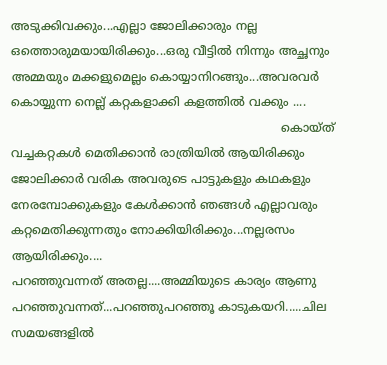അടുക്കിവക്കും...എല്ലാ ജോലിക്കാരും നല്ല ഒത്തൊരുമയായിരിക്കും...ഒരു വീട്ടില്‍ നിന്നും അച്ഛനും അമ്മയും മക്കളുമെല്ലം കൊയ്യാനിറങ്ങും...അവരവര്‍ കൊയ്യുന്ന നെല്ല് കറ്റകളാക്കി കളത്തില്‍ വക്കും ....
                                                                         കൊയ്ത് വച്ചകറ്റകള്‍ മെതിക്കാന്‍ രാത്രിയില്‍ ആയിരിക്കും ജോലിക്കാര്‍ വരിക അവരുടെ പാട്ടുകളും കഥകളും നേരമ്പോക്കുകളും കേള്‍ക്കാന്‍ ഞങ്ങള്‍ എല്ലാവരും കറ്റമെതിക്കുന്നതും നോക്കിയിരിക്കും...നല്ലരസം ആയിരിക്കും....
പറഞ്ഞുവന്നത് അതല്ല....അമ്മിയുടെ കാര്യം ആണു പറഞ്ഞുവന്നത്...പറഞ്ഞുപറഞ്ഞൂ കാടുകയറി.....ചില സമയങ്ങളില്‍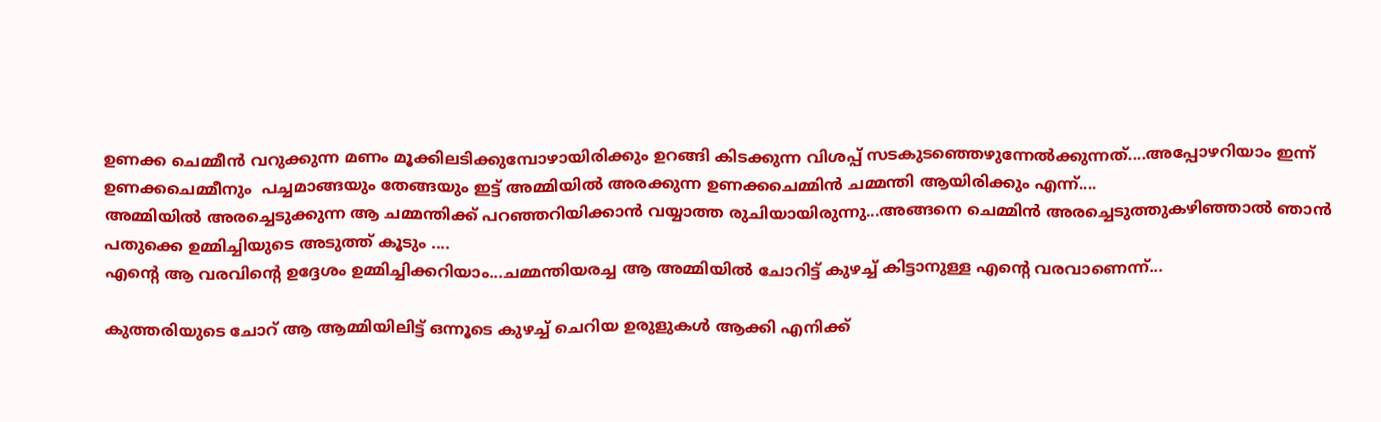ഉണക്ക ചെമ്മീന്‍ വറുക്കുന്ന മണം മൂക്കിലടിക്കുമ്പോഴായിരിക്കും ഉറങ്ങി കിടക്കുന്ന വിശപ്പ് സടകുടഞ്ഞെഴുന്നേല്‍ക്കുന്നത്....അപ്പോഴറിയാം ഇന്ന് ഉണക്കചെമ്മീനും  പച്ചമാങ്ങയും തേങ്ങയും ഇട്ട് അമ്മിയില്‍ അരക്കുന്ന ഉണക്കചെമ്മിന്‍ ചമ്മന്തി ആയിരിക്കും എന്ന്....
അമ്മിയില്‍ അരച്ചെടുക്കുന്ന ആ ചമ്മന്തിക്ക് പറഞ്ഞറിയിക്കാന്‍ വയ്യാത്ത രുചിയായിരുന്നു...അങ്ങനെ ചെമ്മിന്‍ അരച്ചെടുത്തുകഴിഞ്ഞാല്‍ ഞാന്‍ പതുക്കെ ഉമ്മിച്ചിയുടെ അടുത്ത് കൂടും ....
എന്‍റെ ആ വരവിന്‍റെ ഉദ്ദേശം ഉമ്മിച്ചിക്കറിയാം...ചമ്മന്തിയരച്ച ആ അമ്മിയില്‍ ചോറിട്ട് കുഴച്ച് കിട്ടാനുള്ള എന്‍റെ വരവാണെന്ന്...

കുത്തരിയുടെ ചോറ് ആ ആമ്മിയിലിട്ട് ഒന്നൂടെ കുഴച്ച് ചെറിയ ഉരുളുകള്‍ ആക്കി എനിക്ക്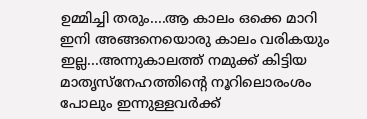ഉമ്മിച്ചി തരും....ആ കാലം ഒക്കെ മാറി ഇനി അങ്ങനെയൊരു കാലം വരികയും ഇല്ല...അന്നുകാലത്ത് നമുക്ക് കിട്ടിയ മാതൃസ്നേഹത്തിന്‍റെ നൂറിലൊരംശം പോലും ഇന്നുള്ളവര്‍ക്ക്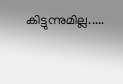കിട്ടുന്നുമില്ല.....